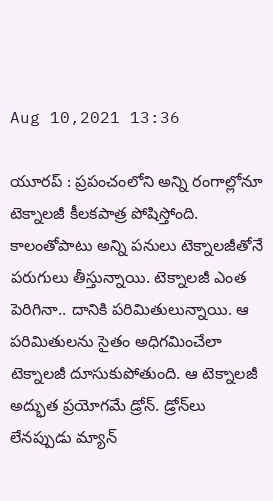Aug 10,2021 13:36

యూరప్‌ : ప్రపంచంలోని అన్ని రంగాల్లోనూ టెక్నాలజీ కీలకపాత్ర పోషిస్తోంది. కాలంతోపాటు అన్ని పనులు టెక్నాలజీతోనే పరుగులు తీస్తున్నాయి. టెక్నాలజీ ఎంత పెరిగినా.. దానికి పరిమితులున్నాయి. ఆ పరిమితులను సైతం అధిగమించేలా టెక్నాలజీ దూసుకుపోతుంది. ఆ టెక్నాలజీ అద్భుత ప్రయోగమే డ్రోన్‌. డ్రోన్‌లు లేనప్పుడు మ్యాన్‌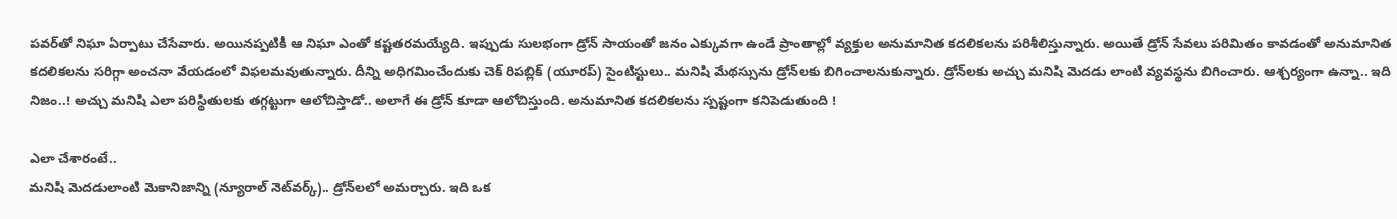పవర్‌తో నిఘా ఏర్పాటు చేసేవారు. అయినప్పటికీ ఆ నిఘా ఎంతో కష్టతరమయ్యేది. ఇప్పుడు సులభంగా డ్రోన్‌ సాయంతో జనం ఎక్కువగా ఉండే ప్రాంతాల్లో వ్యక్తుల అనుమానిత కదలికలను పరిశీలిస్తున్నారు. అయితే డ్రోన్‌ సేవలు పరిమితం కావడంతో అనుమానిత కదలికలను సరిగ్గా అంచనా వేయడంలో విఫలమవుతున్నారు. దీన్ని అధిగమించేందుకు చెక్‌ రిపబ్లిక్‌ (యూరప్‌) సైంటిస్టులు.. మనిషి మేథస్సును డ్రోన్‌లకు బిగించాలనుకున్నారు. డ్రోన్‌లకు అచ్చు మనిషి మెదడు లాంటి వ్యవస్థను బిగించారు. ఆశ్చర్యంగా ఉన్నా.. ఇది నిజం..! అచ్చు మనిషి ఎలా పరిస్థితులకు తగ్గట్టుగా ఆలోచిస్తాడో.. అలాగే ఈ డ్రోన్‌ కూడా ఆలోచిస్తుంది. అనుమానిత కదలికలను స్పష్టంగా కనిపెడుతుంది !

ఎలా చేశారంటే..
మనిషి మెదడులాంటి మెకానిజాన్ని (న్యూరాల్‌ నెట్‌వర్క్‌).. డ్రోన్‌లలో అమర్చారు. ఇది ఒక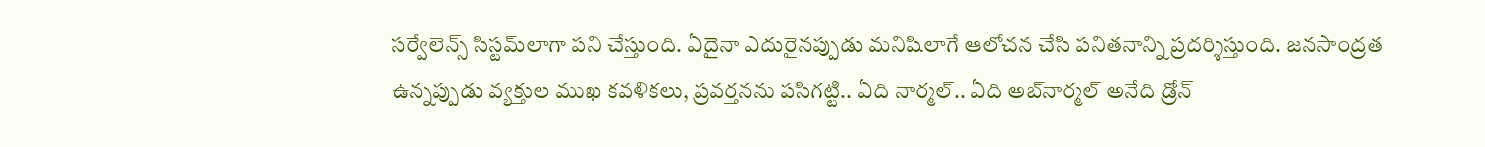సర్వేలెన్స్‌ సిస్టమ్‌లాగా పని చేస్తుంది. ఏదైనా ఎదురైనప్పుడు మనిషిలాగే ఆలోచన చేసి పనితనాన్ని ప్రదర్శిస్తుంది. జనసాంద్రత ఉన్నప్పుడు వ్యక్తుల ముఖ కవళికలు, ప్రవర్తనను పసిగట్టి.. ఏది నార్మల్‌.. ఏది అబ్‌నార్మల్‌ అనేది డ్రోన్‌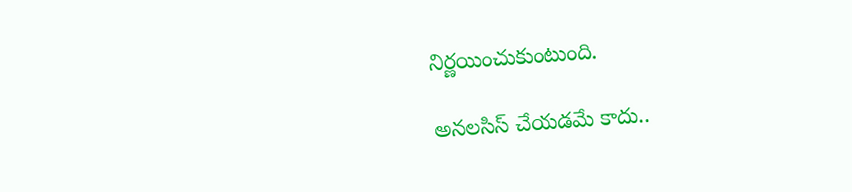నిర్ణయించుకుంటుంది.

అనలసిస్‌ చేయడమే కాదు..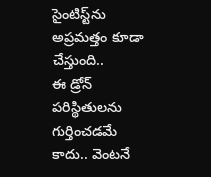సైంటిస్ట్‌ను అప్రమత్తం కూడా చేస్తుంది..
ఈ డ్రోన్‌ పరిస్థితులను గుర్తించడమే కాదు.. వెంటనే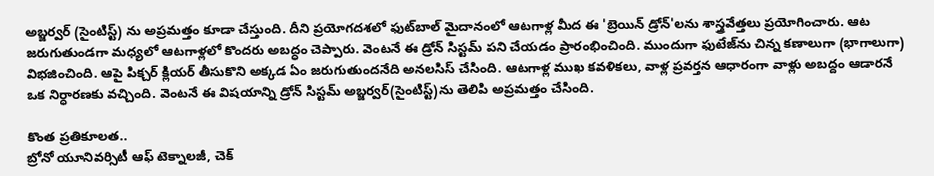అబ్జర్వర్‌ (సైంటిస్ట్‌) ను అప్రమత్తం కూడా చేస్తుంది. దీని ప్రయోగదశలో ఫుట్‌బాల్‌ మైదానంలో ఆటగాళ్ల మీద ఈ 'బ్రెయిన్‌ డ్రోన్‌'లను శాస్త్రవేత్తలు ప్రయోగించారు. ఆట జరుగుతుండగా మధ్యలో ఆటగాళ్లలో కొందరు అబద్ధం చెప్పారు. వెంటనే ఈ డ్రోన్‌ సిస్టమ్‌ పని చేయడం ప్రారంభించింది. ముందుగా ఫుటేజ్‌ను చిన్న కణాలుగా (భాగాలుగా) విభజించింది. ఆపై పిక్చర్‌ క్లియర్‌ తీసుకొని అక్కడ ఏం జరుగుతుందనేది అనలసిస్‌ చేసింది. ఆటగాళ్ల ముఖ కవళికలు, వాళ్ల ప్రవర్తన ఆధారంగా వాళ్లు అబద్దం ఆడారనే ఒక నిర్ధారణకు వచ్చింది. వెంటనే ఈ విషయాన్ని డ్రోన్‌ సిస్టమ్‌ అబ్జర్వర్‌(సైంటిస్ట్‌)ను తెలిపి అప్రమత్తం చేసింది.

కొంత ప్రతికూలత..
బ్రోనో యూనివర్సిటీ ఆఫ్‌ టెక్నాలజీ, చెక్‌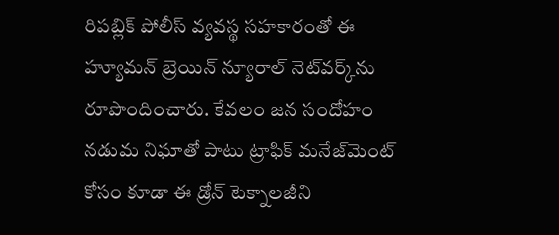రిపబ్లిక్‌ పోలీస్‌ వ్యవస్థ సహకారంతో ఈ హ్యూమన్‌ బ్రెయిన్‌ న్యూరాల్‌ నెట్‌వర్క్‌ను రూపొందించారు. కేవలం జన సందోహం నడుమ నిఘాతో పాటు ట్రాఫిక్‌ మనేజ్‌మెంట్‌ కోసం కూడా ఈ డ్రోన్‌ టెక్నాలజీని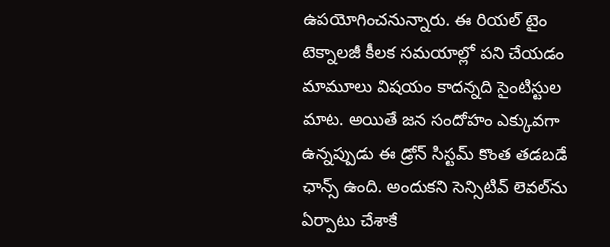ఉపయోగించనున్నారు. ఈ రియల్‌ టైం టెక్నాలజీ కీలక సమయాల్లో పని చేయడం మామూలు విషయం కాదన్నది సైంటిస్టుల మాట. అయితే జన సందోహం ఎక్కువగా ఉన్నప్పుడు ఈ డ్రోన్‌ సిస్టమ్‌ కొంత తడబడే ఛాన్స్‌ ఉంది. అందుకని సెన్సిటివ్‌ లెవల్‌ను ఏర్పాటు చేశాకే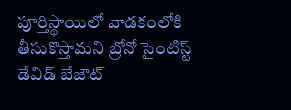పూర్తిస్థాయిలో వాడకంలోకి తీసుకొస్తామని బ్రోనో సైంటిస్ట్‌ డేవిడ్‌ బేజౌట్‌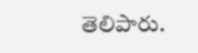తెలిపారు.